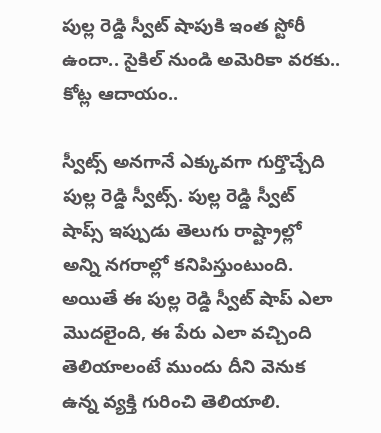పుల్ల రెడ్డి స్వీట్ షాపుకి ఇంత స్టోరీ ఉందా.. సైకిల్ నుండి అమెరికా వరకు.. కోట్ల ఆదాయం..

స్వీట్స్ అనగానే ఎక్కువగా గుర్తొచ్చేది పుల్ల రెడ్డి స్వీట్స్. పుల్ల రెడ్డి స్వీట్ షాప్స్ ఇప్పుడు తెలుగు రాష్ట్రాల్లో అన్ని నగరాల్లో కనిపిస్తుంటుంది. అయితే ఈ పుల్ల రెడ్డి స్వీట్ షాప్ ఎలా మొదలైంది, ఈ పేరు ఎలా వచ్చింది తెలియాలంటే ముందు దీని వెనుక ఉన్న వ్యక్తి గురించి తెలియాలి.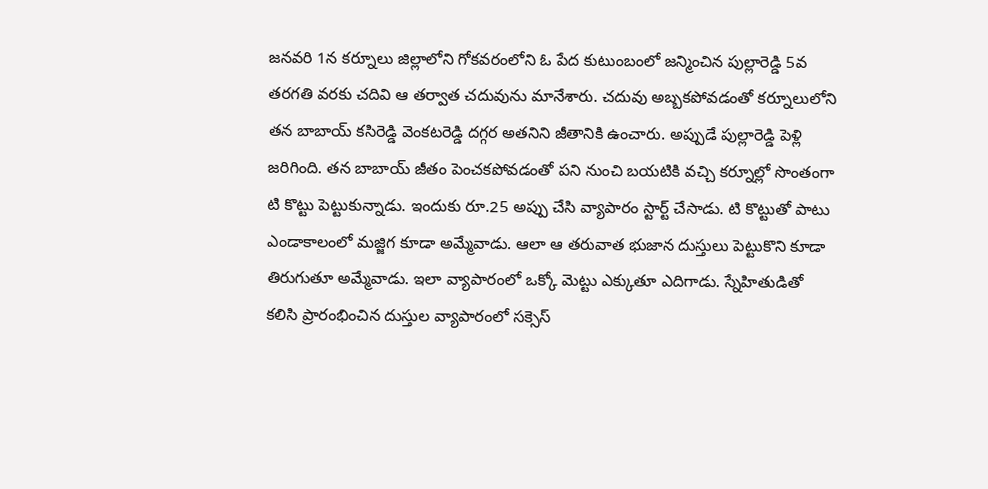జనవరి 1న కర్నూలు జిల్లాలోని గోకవరంలోని ఓ పేద కుటుంబంలో జన్మించిన పుల్లారెడ్డి 5వ తరగతి వరకు చదివి ఆ తర్వాత చదువును మానేశారు. చదువు అబ్బకపోవడంతో కర్నూలులోని తన బాబాయ్‌ కసిరెడ్డి వెంకటరెడ్డి దగ్గర అతనిని జీతానికి ఉంచారు. అప్పుడే పుల్లారెడ్డి పెళ్లి జరిగింది. తన బాబాయ్‌ జీతం పెంచకపోవడంతో పని నుంచి బయటికి వచ్చి కర్నూల్లో సొంతంగా టి కొట్టు పెట్టుకున్నాడు. ఇందుకు రూ.25 అప్పు చేసి వ్యాపారం స్టార్ట్ చేసాడు. టి కొట్టుతో పాటు ఎండాకాలంలో మజ్జిగ కూడా అమ్మేవాడు. ఆలా ఆ తరువాత భుజాన దుస్తులు పెట్టుకొని కూడా తిరుగుతూ అమ్మేవాడు. ఇలా వ్యాపారంలో ఒక్కో మెట్టు ఎక్కుతూ ఎదిగాడు. స్నేహితుడితో కలిసి ప్రారంభించిన దుస్తుల వ్యాపారంలో సక్సెస్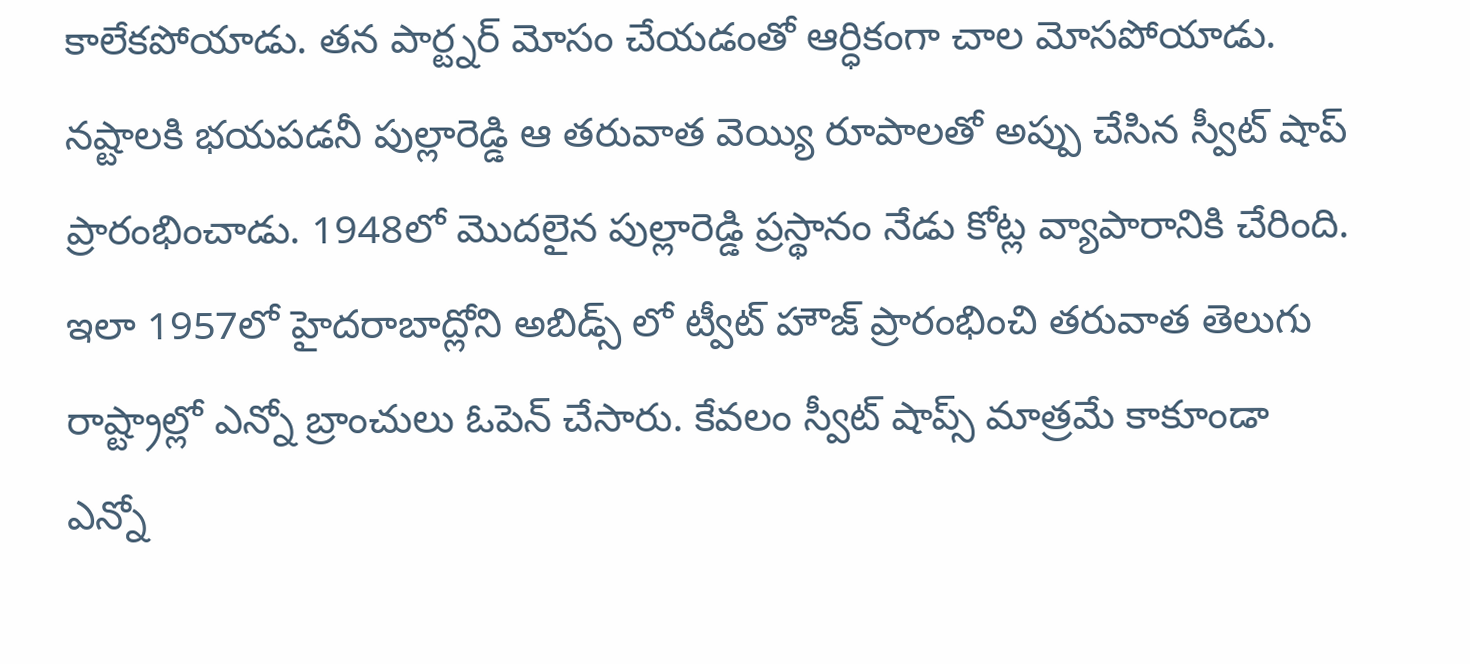కాలేకపోయాడు. తన పార్ట్నర్ మోసం చేయడంతో ఆర్ధికంగా చాల మోసపోయాడు. నష్టాలకి భయపడనీ పుల్లారెడ్డి ఆ తరువాత వెయ్యి రూపాలతో అప్పు చేసిన స్వీట్ షాప్ ప్రారంభించాడు. 1948లో మొదలైన పుల్లారెడ్డి ప్రస్థానం నేడు కోట్ల వ్యాపారానికి చేరింది. ఇలా 1957లో హైదరాబాద్లోని అబిడ్స్ లో ట్వీట్ హౌజ్ ప్రారంభించి తరువాత తెలుగు రాష్ట్రాల్లో ఎన్నో బ్రాంచులు ఓపెన్ చేసారు. కేవలం స్వీట్ షాప్స్ మాత్రమే కాకూండా ఎన్నో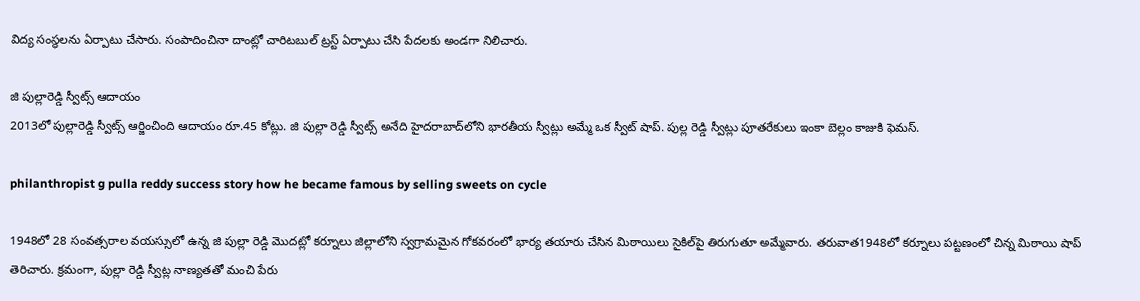విద్య సంస్థలను ఏర్పాటు చేసారు. సంపాదించినా దాంట్లో చారిటబుల్ ట్రస్ట్ ఏర్పాటు చేసి పేదలకు అండగా నిలిచారు.

జి పుల్లారెడ్డి స్వీట్స్ ఆదాయం
2013లో పుల్లారెడ్డి స్వీట్స్ ఆర్జించింది ఆదాయం రూ.45 కోట్లు. జి పుల్లా రెడ్డి స్వీట్స్ అనేది హైదరాబాద్‌లోని భారతీయ స్వీట్లు అమ్మే ఒక స్వీట్ షాప్. పుల్ల రెడ్డి స్వీట్లు పూతరేకులు ఇంకా బెల్లం కాజుకి ఫెమస్.

philanthropist g pulla reddy success story how he became famous by selling sweets on cycle

1948లో 28 సంవత్సరాల వయస్సులో ఉన్న జి పుల్లా రెడ్డి మొదట్లో కర్నూలు జిల్లాలోని స్వగ్రామమైన గోకవరంలో భార్య తయారు చేసిన మిఠాయిలు సైకిల్‌పై తిరుగుతూ అమ్మేవారు. తరువాత1948లో కర్నూలు పట్టణంలో చిన్న మిఠాయి షాప్ తెరిచారు. క్రమంగా, పుల్లా రెడ్డి స్వీట్ల నాణ్యతతో మంచి పేరు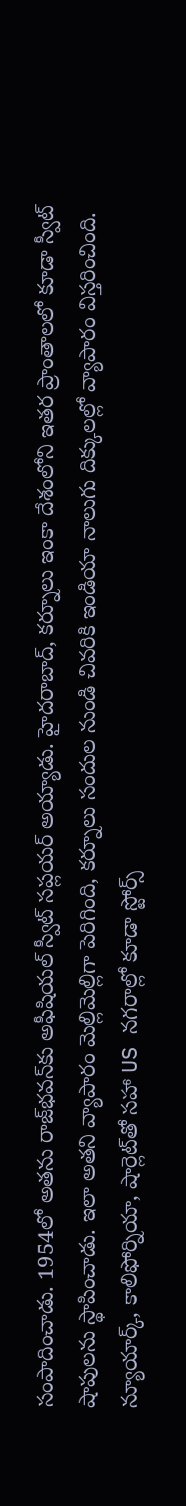సంపాదించాడు. 1954లో అతను రాజ్‌భవన్‌కు అఫీషియల్ స్వీట్ సప్లయర్ అయ్యాడు. హైదరాబాద్, కర్నూలు ఇంకా దేశంలోని ఇతర ప్రాంతాలలో కూడా స్వీట్ షాపులను స్థాపించాడు. ఇలా అతని వ్యాపారం మెల్లిమెల్లిగా పెరిగింది, కర్నూలు సందుల నుండి చివరికి ఇండియా నాలుగు దిక్కులల్లో వ్యాపారం విస్తరించింది. న్యూయార్క్, కాలిఫోర్నియా, షార్లెట్‌తో సహా US నగరాల్లో కూడా స్టోర్స్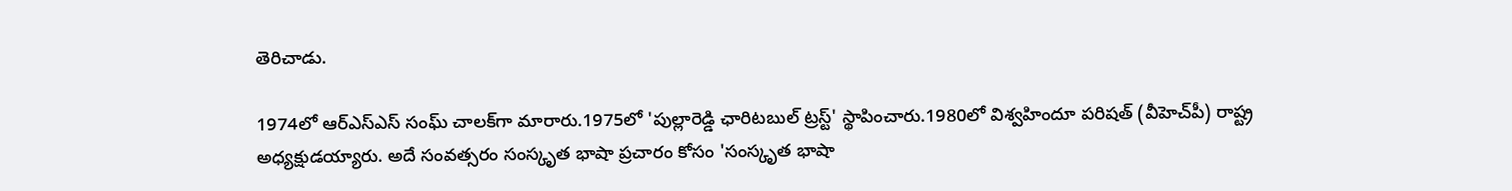తెరిచాడు.

1974లో ఆర్‌ఎస్‌ఎస్ సంఘ్ చాలక్‌గా మారారు.1975లో 'పుల్లారెడ్డి ఛారిటబుల్ ట్రస్ట్' స్థాపించారు.1980లో విశ్వహిందూ పరిషత్ (వీహెచ్‌పీ) రాష్ట్ర అధ్యక్షుడయ్యారు. అదే సంవత్సరం సంస్కృత భాషా ప్రచారం కోసం 'సంస్కృత భాషా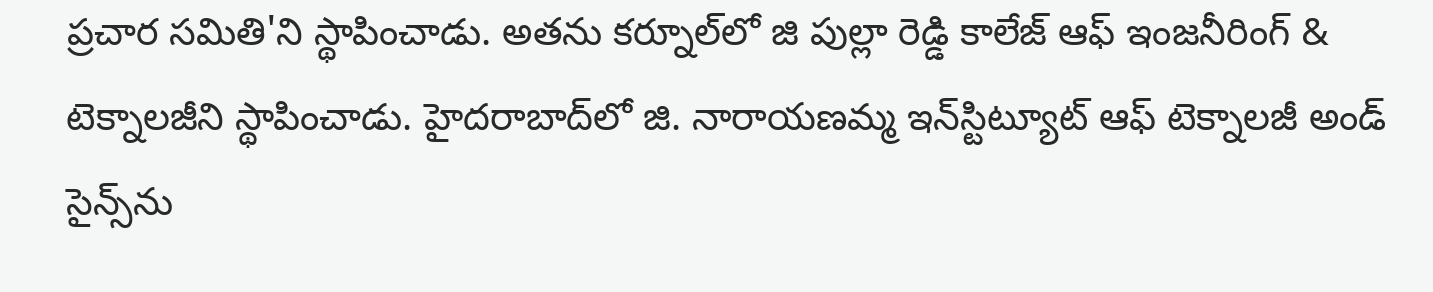ప్రచార సమితి'ని స్థాపించాడు. అతను కర్నూల్‌లో జి పుల్లా రెడ్డి కాలేజ్ ఆఫ్ ఇంజనీరింగ్ & టెక్నాలజీని స్థాపించాడు. హైదరాబాద్‌లో జి. నారాయణమ్మ ఇన్‌స్టిట్యూట్ ఆఫ్ టెక్నాలజీ అండ్ సైన్స్‌ను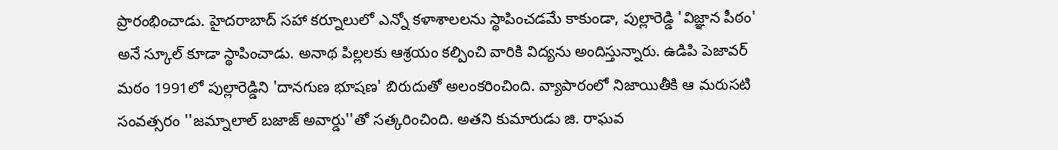ప్రారంభించాడు. హైదరాబాద్ సహా కర్నూలులో ఎన్నో కళాశాలలను స్థాపించడమే కాకుండా, పుల్లారెడ్డి 'విజ్ఞాన పీఠం' అనే స్కూల్ కూడా స్థాపించాడు. అనాథ పిల్లలకు ఆశ్రయం కల్పించి వారికి విద్యను అందిస్తున్నారు. ఉడిపి పెజావర్ మఠం 1991లో పుల్లారెడ్డిని 'దానగుణ భూషణ' బిరుదుతో అలంకరించింది. వ్యాపారంలో నిజాయితీకి ఆ మరుసటి సంవత్సరం ''జమ్నాలాల్ బజాజ్ అవార్డు''తో సత్కరించింది. అతని కుమారుడు జి. రాఘవ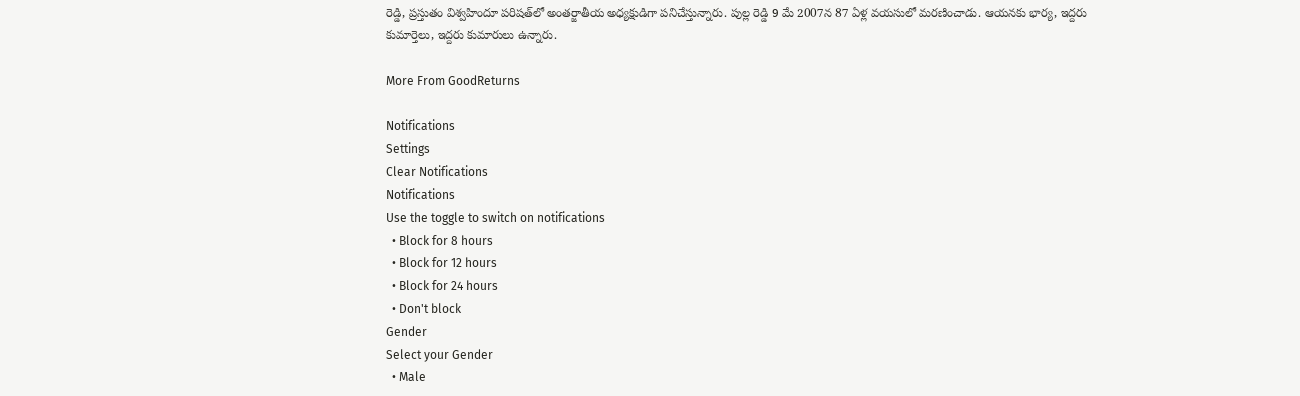రెడ్డి, ప్రస్తుతం విశ్వహిందూ పరిషత్‌లో అంతర్జాతీయ అధ్యక్షుడిగా పనిచేస్తున్నారు. పుల్ల రెడ్డి 9 మే 2007న 87 ఏళ్ల వయసులో మరణించాడు. ఆయనకు భార్య, ఇద్దరు కుమార్తెలు, ఇద్దరు కుమారులు ఉన్నారు.

More From GoodReturns

Notifications
Settings
Clear Notifications
Notifications
Use the toggle to switch on notifications
  • Block for 8 hours
  • Block for 12 hours
  • Block for 24 hours
  • Don't block
Gender
Select your Gender
  • Male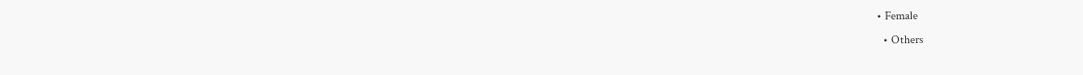• Female
  • Others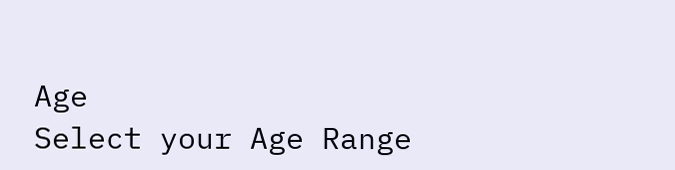Age
Select your Age Range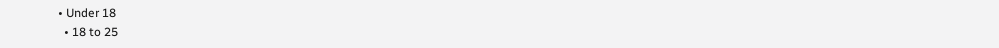• Under 18
  • 18 to 25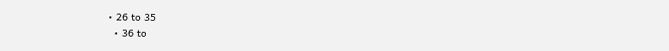• 26 to 35
  • 36 to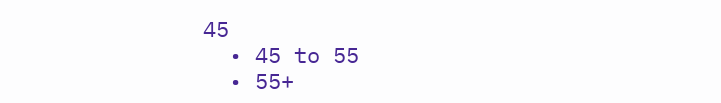45
  • 45 to 55
  • 55+